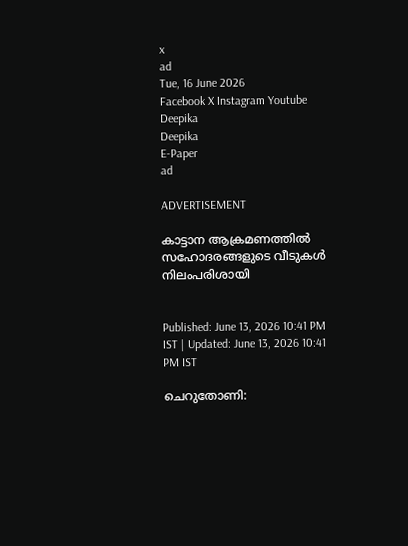x
ad
Tue, 16 June 2026
Facebook X Instagram Youtube
Deepika
Deepika
E-Paper
ad

ADVERTISEMENT

കാട്ടാന ആക്രമണത്തില്‍ സഹോദരങ്ങളുടെ വീടുകള്‍ നിലംപരിശായി


Published: June 13, 2026 10:41 PM IST | Updated: June 13, 2026 10:41 PM IST

ചെറുതോണി: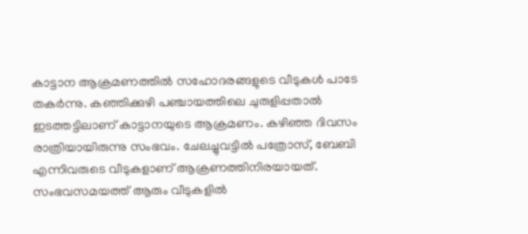കാട്ടാന ആക്രമണത്തില്‍ സഹോദരങ്ങളുടെ വീടുകള്‍ പാടേ തകര്‍ന്നു. കഞ്ഞിക്കുഴി പഞ്ചായത്തിലെ ചുരുളിപ്പതാല്‍ ഇടത്തട്ടിലാണ് കാട്ടാനയുടെ ആക്രമണം. കഴിഞ്ഞ ദിവസം രാത്രിയായിരുന്നു സംഭവം. ചേലച്ചുവട്ടില്‍ പത്രോസ്, ബേബി എന്നിവരുടെ വീടുകളാണ് ആക്രണത്തിനിരയായത്. സംഭവസമയത്ത് ആരും വീടുകളില്‍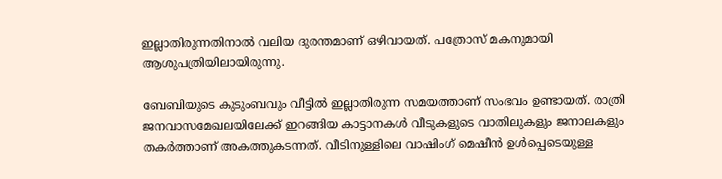ഇല്ലാതിരുന്നതിനാല്‍ വലിയ ദുരന്തമാണ് ഒഴിവായത്. പത്രോസ് മകനുമായി ആശുപത്രിയിലായിരുന്നു.

ബേബിയുടെ കുടുംബവും വീട്ടില്‍ ഇല്ലാതിരുന്ന സമയത്താണ് സംഭവം ഉണ്ടായത്. രാത്രി ജനവാസമേഖലയിലേക്ക് ഇറങ്ങിയ കാട്ടാനകള്‍ വീടുകളുടെ വാതിലുകളും ജനാലകളും തകര്‍ത്താണ് അകത്തുകടന്നത്. വീടിനുള്ളിലെ വാഷിംഗ് മെഷീന്‍ ഉള്‍പ്പെടെയുള്ള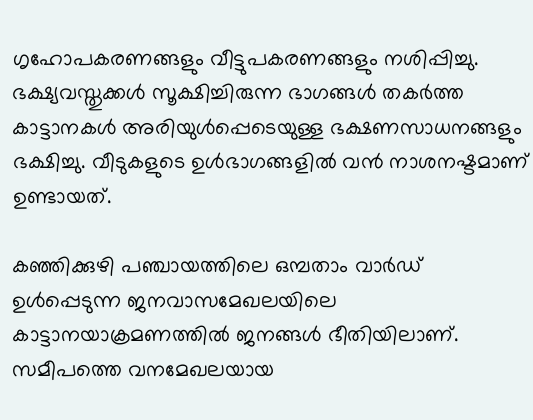ഗൃഹോപകരണങ്ങളും വീട്ടുപകരണങ്ങളും നശിപ്പിച്ചു. ഭക്ഷ്യവസ്തുക്കള്‍ സൂക്ഷിച്ചിരുന്ന ഭാഗങ്ങള്‍ തകര്‍ത്ത കാട്ടാനകള്‍ അരിയുള്‍പ്പെടെയുള്ള ഭക്ഷണസാധനങ്ങളും ഭക്ഷിച്ചു. വീടുകളുടെ ഉള്‍ഭാഗങ്ങളില്‍ വന്‍ നാശനഷ്ടമാണ് ഉണ്ടായത്.

കഞ്ഞിക്കുഴി പഞ്ചായത്തിലെ ഒമ്പതാം വാര്‍ഡ് ഉള്‍പ്പെടുന്ന ജനവാസമേഖലയിലെ കാട്ടാനയാക്രമണത്തില്‍ ജനങ്ങള്‍ ഭീതിയിലാണ്. സമീപത്തെ വനമേഖലയായ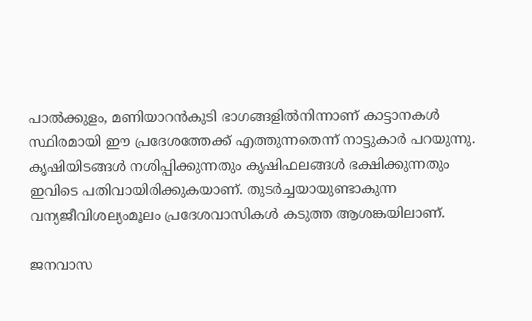പാല്‍ക്കുളം, മണിയാറന്‍കുടി ഭാഗങ്ങളില്‍നിന്നാണ് കാട്ടാനകള്‍ സ്ഥിരമായി ഈ പ്രദേശത്തേക്ക് എത്തുന്നതെന്ന് നാട്ടുകാര്‍ പറയുന്നു. കൃഷിയിടങ്ങള്‍ നശിപ്പിക്കുന്നതും കൃഷിഫലങ്ങള്‍ ഭക്ഷിക്കുന്നതും ഇവിടെ പതിവായിരിക്കുകയാണ്. തുടര്‍ച്ചയായുണ്ടാകുന്ന വന്യജീവിശല്യംമൂലം പ്രദേശവാസികള്‍ കടുത്ത ആശങ്കയിലാണ്.

ജനവാസ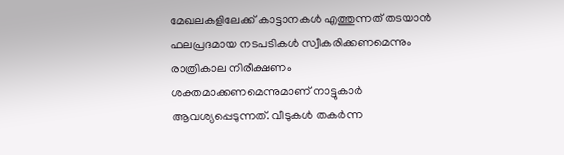മേഖലകളിലേക്ക് കാട്ടാനകള്‍ എത്തുന്നത് തടയാന്‍ ഫലപ്രദമായ നടപടികള്‍ സ്വീകരിക്കണമെന്നും രാത്രികാല നിരീക്ഷണം ശക്തമാക്കണമെന്നുമാണ് നാട്ടുകാര്‍ ആവശ്യപ്പെടുന്നത്. വീടുകള്‍ തകര്‍ന്ന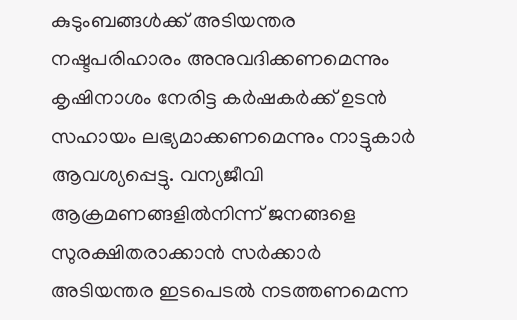കുടുംബങ്ങള്‍ക്ക് അടിയന്തര നഷ്ടപരിഹാരം അനുവദിക്കണമെന്നും കൃഷിനാശം നേരിട്ട കര്‍ഷകര്‍ക്ക് ഉടന്‍ സഹായം ലഭ്യമാക്കണമെന്നും നാട്ടുകാര്‍ ആവശ്യപ്പെട്ടു. വന്യജീവി ആക്രമണങ്ങളില്‍നിന്ന് ജനങ്ങളെ സുരക്ഷിതരാക്കാന്‍ സര്‍ക്കാര്‍ അടിയന്തര ഇടപെടല്‍ നടത്തണമെന്ന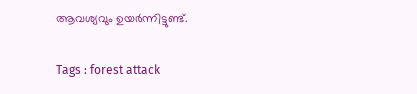ആവശ്യവും ഉയര്‍ന്നിട്ടുണ്ട്.

Tags : forest attack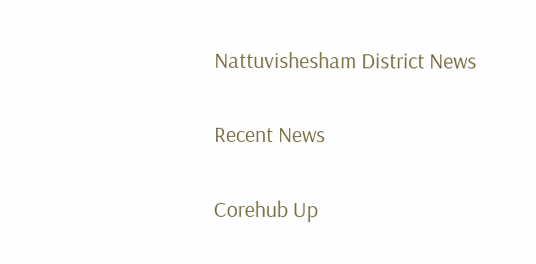Nattuvishesham District News

Recent News

Corehub Up